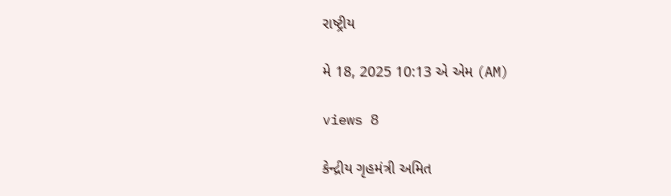રાષ્ટ્રીય

મે 18, 2025 10:13 એ એમ (AM)

views 8

કેન્દ્રીય ગૃહમંત્રી અમિત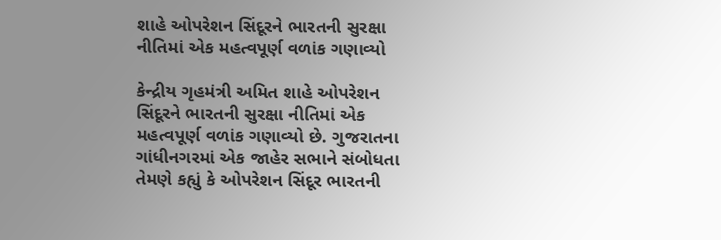શાહે ઓપરેશન સિંદૂરને ભારતની સુરક્ષા નીતિમાં એક મહત્વપૂર્ણ વળાંક ગણાવ્યો

કેન્દ્રીય ગૃહમંત્રી અમિત શાહે ઓપરેશન સિંદૂરને ભારતની સુરક્ષા નીતિમાં એક મહત્વપૂર્ણ વળાંક ગણાવ્યો છે. ગુજરાતના ગાંધીનગરમાં એક જાહેર સભાને સંબોધતા તેમણે કહ્યું કે ઓપરેશન સિંદૂર ભારતની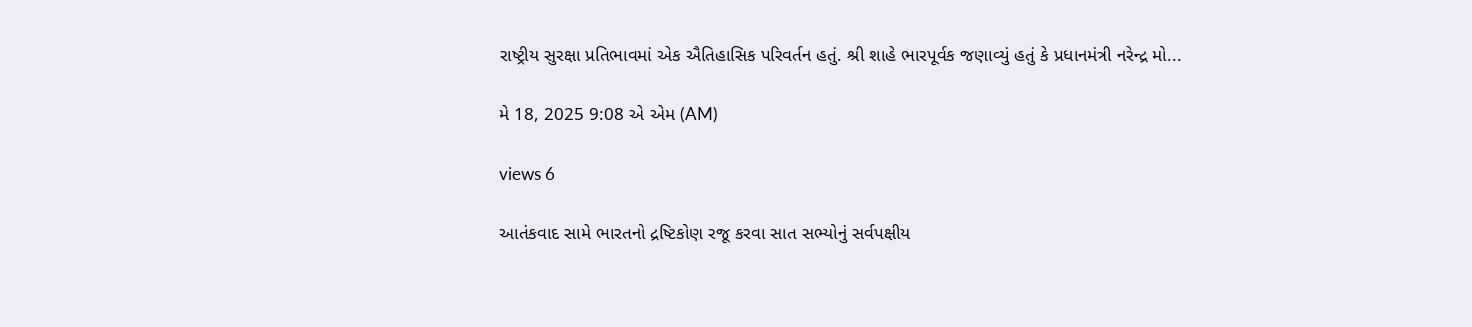રાષ્ટ્રીય સુરક્ષા પ્રતિભાવમાં એક ઐતિહાસિક પરિવર્તન હતું. શ્રી શાહે ભારપૂર્વક જણાવ્યું હતું કે પ્રધાનમંત્રી નરેન્દ્ર મો...

મે 18, 2025 9:08 એ એમ (AM)

views 6

આતંકવાદ સામે ભારતનો દ્રષ્ટિકોણ રજૂ કરવા સાત સભ્યોનું સર્વપક્ષીય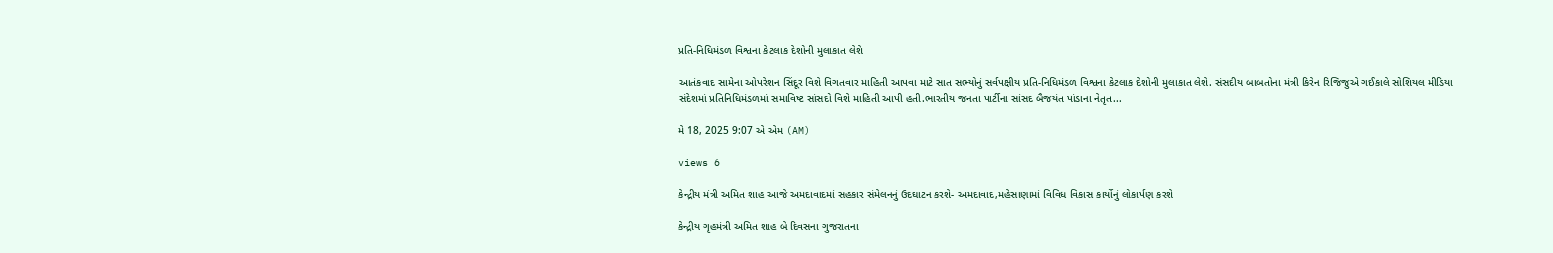પ્રતિ-નિધિમંડળ વિશ્વના કેટલાક દેશોની મુલાકાત લેશે

આતંકવાદ સામેના ઓપરેશન સિંદૂર વિશે વિગતવાર માહિતી આપવા માટે સાત સભ્યોનું સર્વપક્ષીય પ્રતિ-નિધિમંડળ વિશ્વના કેટલાક દેશોની મુલાકાત લેશે. સંસદીય બાબતોના મંત્રી કિરેન રિજિજુએ ગઈકાલે સોશિયલ મીડિયા સંદેશમાં પ્રતિનિધિમંડળમાં સમાવિષ્ટ સાંસદો વિશે માહિતી આપી હતી.ભારતીય જનતા પાર્ટીના સાંસદ બૈજયંત પાંડાના નેતૃત...

મે 18, 2025 9:07 એ એમ (AM)

views 6

કેન્દ્રીય મંત્રી અમિત શાહ આજે અમદાવાદમાં સહકાર સંમેલનનું ઉદઘાટન કરશે- અમદાવાદ,મહેસાણામાં વિવિધ વિકાસ કાર્યોનું લોકાર્પણ કરશે

કેન્દ્રીય ગૃહમંત્રી અમિત શાહ બે દિવસના ગુજરાતના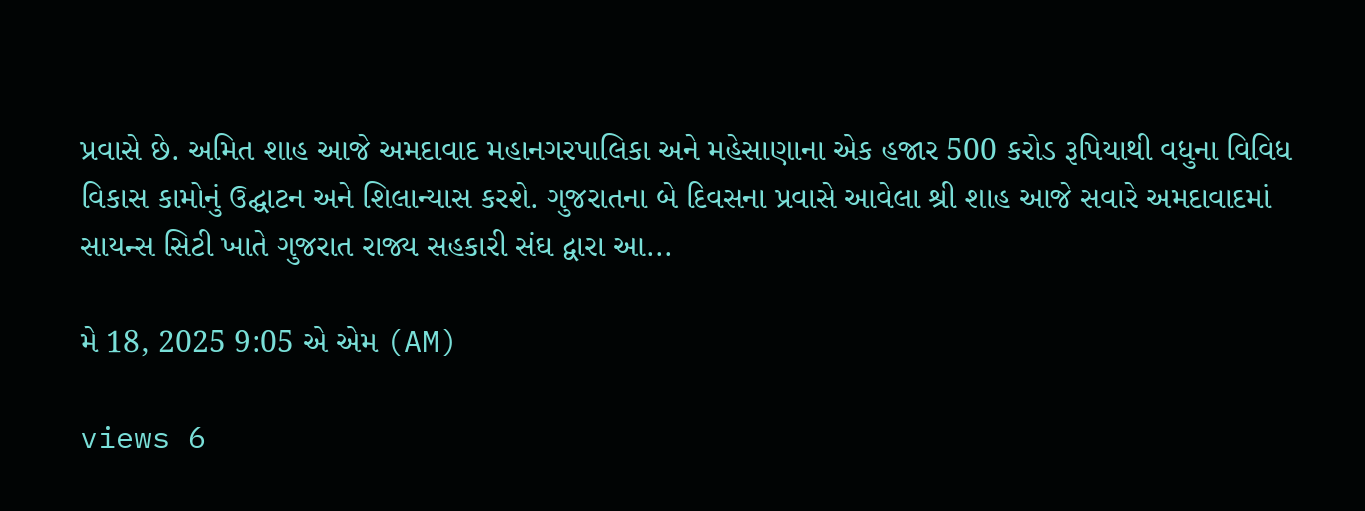પ્રવાસે છે. અમિત શાહ આજે અમદાવાદ મહાનગરપાલિકા અને મહેસાણાના એક હજાર 500 કરોડ રૂપિયાથી વધુના વિવિધ વિકાસ કામોનું ઉદ્ઘાટન અને શિલાન્યાસ કરશે. ગુજરાતના બે દિવસના પ્રવાસે આવેલા શ્રી શાહ આજે સવારે અમદાવાદમાં સાયન્સ સિટી ખાતે ગુજરાત રાજ્ય સહકારી સંઘ દ્વારા આ...

મે 18, 2025 9:05 એ એમ (AM)

views 6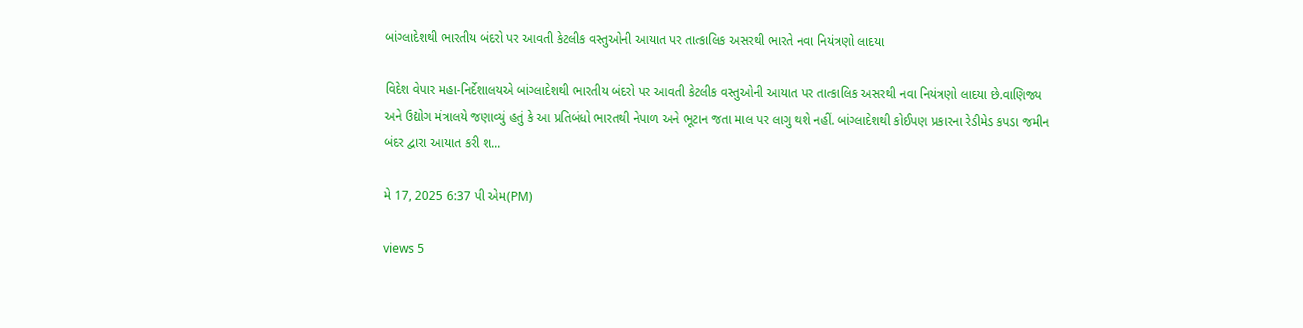બાંગ્લાદેશથી ભારતીય બંદરો પર આવતી કેટલીક વસ્તુઓની આયાત પર તાત્કાલિક અસરથી ભારતે નવા નિયંત્રણો લાદયા

વિદેશ વેપાર મહા-નિર્દેશાલયએ બાંગ્લાદેશથી ભારતીય બંદરો પર આવતી કેટલીક વસ્તુઓની આયાત પર તાત્કાલિક અસરથી નવા નિયંત્રણો લાદયા છે.વાણિજ્ય અને ઉદ્યોગ મંત્રાલયે જણાવ્યું હતું કે આ પ્રતિબંધો ભારતથી નેપાળ અને ભૂટાન જતા માલ પર લાગુ થશે નહીં. બાંગ્લાદેશથી કોઈપણ પ્રકારના રેડીમેડ કપડા જમીન બંદર દ્વારા આયાત કરી શ...

મે 17, 2025 6:37 પી એમ(PM)

views 5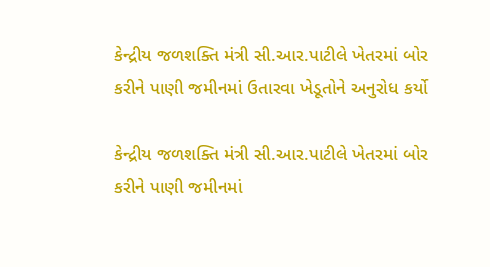કેન્દ્રીય જળશક્તિ મંત્રી સી.આર.પાટીલે ખેતરમાં બોર કરીને પાણી જમીનમાં ઉતારવા ખેડૂતોને અનુરોધ કર્યો

કેન્દ્રીય જળશક્તિ મંત્રી સી.આર.પાટીલે ખેતરમાં બોર કરીને પાણી જમીનમાં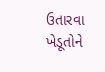ઉતારવા ખેડૂતોને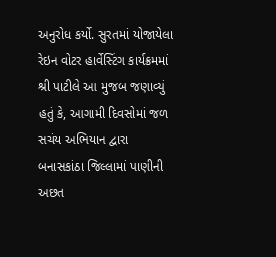અનુરોધ કર્યો. સુરતમાં યોજાયેલા રેઇન વોટર હાર્વેસ્ટિંગ કાર્યક્રમમાં શ્રી પાટીલે આ મુજબ જણાવ્યું હતું કે, આગામી દિવસોમાં જળ સચંય અભિયાન દ્વારા બનાસકાંઠા જિલ્લામાં પાણીની અછત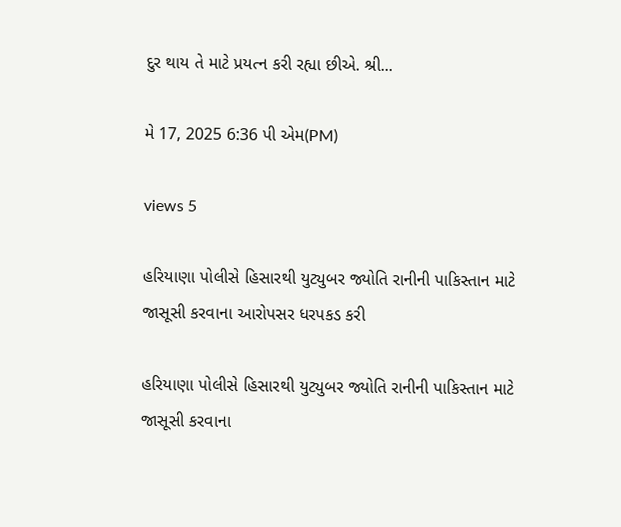દુર થાય તે માટે પ્રયત્ન કરી રહ્યા છીએ. શ્રી...

મે 17, 2025 6:36 પી એમ(PM)

views 5

હરિયાણા પોલીસે હિસારથી યુટ્યુબર જ્યોતિ રાનીની પાકિસ્તાન માટે જાસૂસી કરવાના આરોપસર ધરપકડ કરી

હરિયાણા પોલીસે હિસારથી યુટ્યુબર જ્યોતિ રાનીની પાકિસ્તાન માટે જાસૂસી કરવાના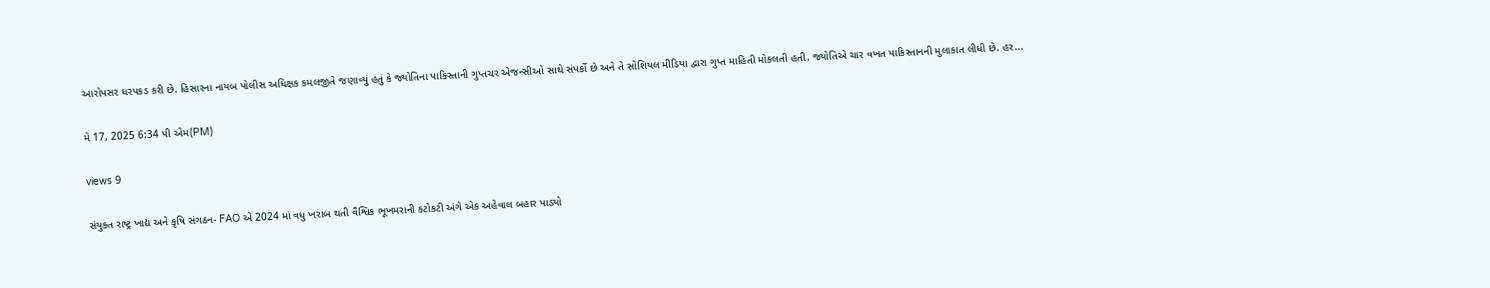આરોપસર ધરપકડ કરી છે. હિસારના નાયબ પોલીસ અધિક્ષક કમલજીતે જણાવ્યું હતું કે જ્યોતિના પાકિસ્તાની ગુપ્તચર એજન્સીઓ સાથે સંપર્કો છે અને તે સોશિયલ મીડિયા દ્વારા ગુપ્ત માહિતી મોકલતી હતી. જ્યોતિએ ચાર વખત પાકિસ્તાનની મુલાકાત લીધી છે. હર...

મે 17, 2025 6:34 પી એમ(PM)

views 9

સંયુક્ત રાષ્ટ્ર ખાદ્ય અને કૃષિ સંગઠન- FAO એ 2024 માં વધુ ખરાબ થતી વૈશ્વિક ભૂખમરાની કટોકટી અંગે એક અહેવાલ બહાર પાડ્યો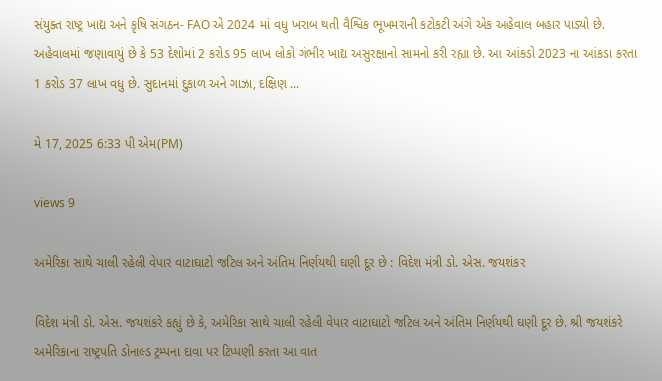સંયુક્ત રાષ્ટ્ર ખાદ્ય અને કૃષિ સંગઠન- FAO એ 2024 માં વધુ ખરાબ થતી વૈશ્વિક ભૂખમરાની કટોકટી અંગે એક અહેવાલ બહાર પાડ્યો છે. અહેવાલમાં જણાવાયું છે કે 53 દેશોમાં 2 કરોડ 95 લાખ લોકો ગંભીર ખાદ્ય અસુરક્ષાનો સામનો કરી રહ્યા છે. આ આંકડો 2023 ના આંકડા કરતા 1 કરોડ 37 લાખ વધુ છે. સુદાનમાં દુકાળ અને ગાઝા, દક્ષિણ ...

મે 17, 2025 6:33 પી એમ(PM)

views 9

અમેરિકા સાથે ચાલી રહેલી વેપાર વાટાઘાટો જટિલ અને અંતિમ નિર્ણયથી ઘણી દૂર છે : વિદેશ મંત્રી ડો. એસ. જયશંકર

વિદેશ મંત્રી ડો. એસ. જયશંકરે કહ્યું છે કે, અમેરિકા સાથે ચાલી રહેલી વેપાર વાટાઘાટો જટિલ અને અંતિમ નિર્ણયથી ઘણી દૂર છે. શ્રી જયશંકરે અમેરિકાના રાષ્ટ્રપતિ ડોનાલ્ડ ટ્રમ્પના દાવા પર ટિપ્પણી કરતા આ વાત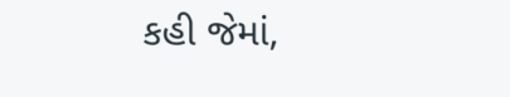કહી જેમાં,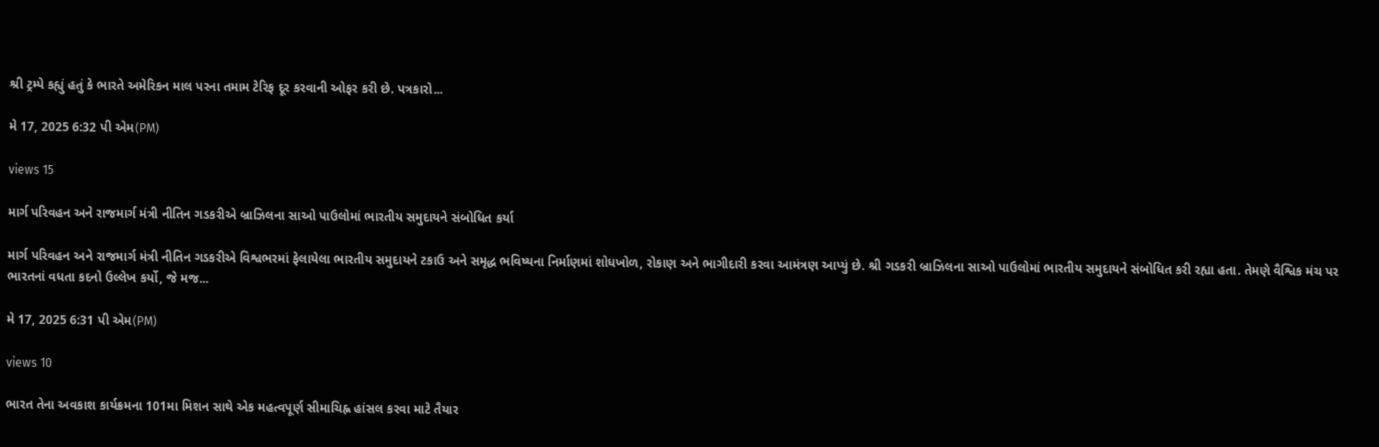શ્રી ટ્રમ્પે કહ્યું હતું કે ભારતે અમેરિકન માલ પરના તમામ ટેરિફ દૂર કરવાની ઓફર કરી છે. પત્રકારો...

મે 17, 2025 6:32 પી એમ(PM)

views 15

માર્ગ પરિવહન અને રાજમાર્ગ મંત્રી નીતિન ગડકરીએ બ્રાઝિલના સાઓ પાઉલોમાં ભારતીય સમુદાયને સંબોધિત કર્યા

માર્ગ પરિવહન અને રાજમાર્ગ મંત્રી નીતિન ગડકરીએ વિશ્વભરમાં ફેલાયેલા ભારતીય સમુદાયને ટકાઉ અને સમૃદ્ધ ભવિષ્યના નિર્માણમાં શોધખોળ, રોકાણ અને ભાગીદારી કરવા આમંત્રણ આપ્યું છે. શ્રી ગડકરી બ્રાઝિલના સાઓ પાઉલોમાં ભારતીય સમુદાયને સંબોધિત કરી રહ્યા હતા. તેમણે વૈશ્વિક મંચ પર ભારતનાં વધતા કદનો ઉલ્લેખ કર્યો, જે મજ...

મે 17, 2025 6:31 પી એમ(PM)

views 10

ભારત તેના અવકાશ કાર્યક્રમના 101મા મિશન સાથે એક મહત્વપૂર્ણ સીમાચિહ્ન હાંસલ કરવા માટે તૈયાર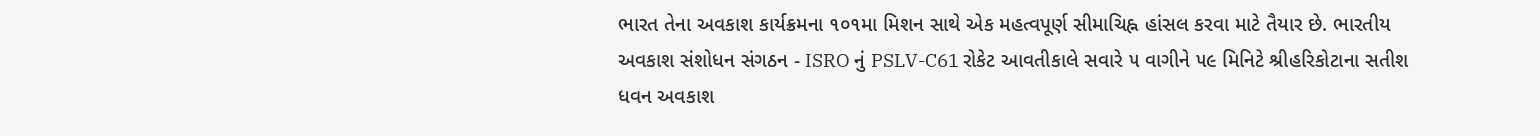ભારત તેના અવકાશ કાર્યક્રમના ૧૦૧મા મિશન સાથે એક મહત્વપૂર્ણ સીમાચિહ્ન હાંસલ કરવા માટે તૈયાર છે. ભારતીય અવકાશ સંશોધન સંગઠન - ISRO નું PSLV-C61 રોકેટ આવતીકાલે સવારે ૫ વાગીને ૫૯ મિનિટે શ્રીહરિકોટાના સતીશ ધવન અવકાશ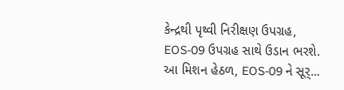કેન્દ્રથી પૃથ્વી નિરીક્ષણ ઉપગ્રહ, EOS-09 ઉપગ્રહ સાથે ઉડાન ભરશે. આ મિશન હેઠળ, EOS-09 ને સૂર્...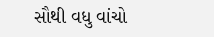સૌથી વધુ વાંચો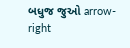બધુજ જુઓ arrow-right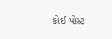કોઈ પોસ્ટ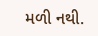મળી નથી.